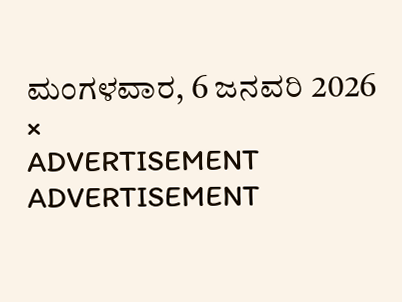ಮಂಗಳವಾರ, 6 ಜನವರಿ 2026
×
ADVERTISEMENT
ADVERTISEMENT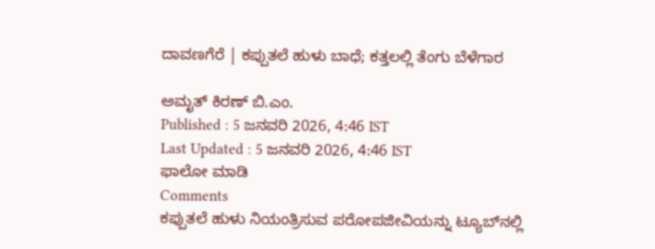ದಾವಣಗೆರೆ | ಕಪ್ಪುತಲೆ ಹುಳು ಬಾಧೆ; ಕತ್ತಲಲ್ಲಿ ತೆಂಗು ಬೆಳೆಗಾರ

ಅಮೃತ್ ಕಿರಣ್ ಬಿ.ಎಂ.
Published : 5 ಜನವರಿ 2026, 4:46 IST
Last Updated : 5 ಜನವರಿ 2026, 4:46 IST
ಫಾಲೋ ಮಾಡಿ
Comments
ಕಪ್ಪುತಲೆ ಹುಳು ನಿಯಂತ್ರಿಸುವ ಪರೋಪಜೀವಿಯನ್ನು ಟ್ಯೂಬ್‌ನಲ್ಲಿ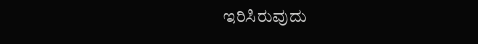ಇರಿಸಿರುವುದು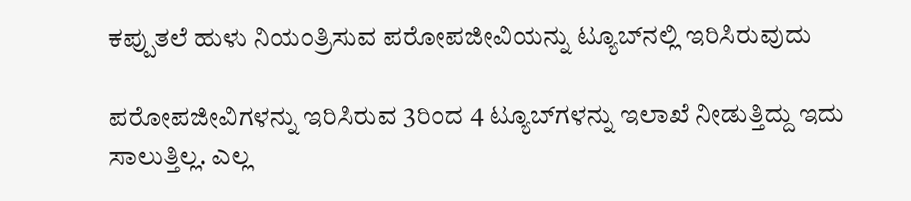ಕಪ್ಪುತಲೆ ಹುಳು ನಿಯಂತ್ರಿಸುವ ಪರೋಪಜೀವಿಯನ್ನು ಟ್ಯೂಬ್‌ನಲ್ಲಿ ಇರಿಸಿರುವುದು

ಪರೋಪಜೀವಿಗಳನ್ನು ಇರಿಸಿರುವ 3ರಿಂದ 4 ಟ್ಯೂಬ್‌ಗಳನ್ನು ಇಲಾಖೆ ನೀಡುತ್ತಿದ್ದು ಇದು ಸಾಲುತ್ತಿಲ್ಲ. ಎಲ್ಲ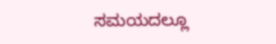ಸಮಯದಲ್ಲೂ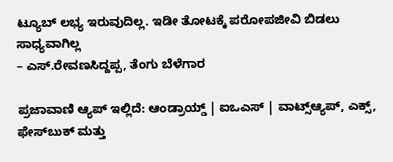ಟ್ಯೂಬ್ ಲಭ್ಯ ಇರುವುದಿಲ್ಲ. ಇಡೀ ತೋಟಕ್ಕೆ ಪರೋಪಜೀವಿ ಬಿಡಲು ಸಾಧ್ಯವಾಗಿಲ್ಲ
– ಎಸ್.ರೇವಣಸಿದ್ದಪ್ಪ, ತೆಂಗು ಬೆಳೆಗಾರ

ಪ್ರಜಾವಾಣಿ ಆ್ಯಪ್ ಇಲ್ಲಿದೆ: ಆಂಡ್ರಾಯ್ಡ್ | ಐಒಎಸ್ | ವಾಟ್ಸ್ಆ್ಯಪ್, ಎಕ್ಸ್, ಫೇಸ್‌ಬುಕ್ ಮತ್ತು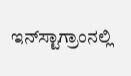ಇನ್‌ಸ್ಟಾಗ್ರಾಂನಲ್ಲಿ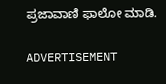ಪ್ರಜಾವಾಣಿ ಫಾಲೋ ಮಾಡಿ.

ADVERTISEMENT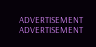ADVERTISEMENT
ADVERTISEMENT